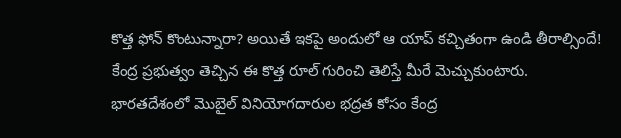కొత్త ఫోన్ కొంటున్నారా? అయితే ఇకపై అందులో ఆ యాప్ కచ్చితంగా ఉండి తీరాల్సిందే! కేంద్ర ప్రభుత్వం తెచ్చిన ఈ కొత్త రూల్ గురించి తెలిస్తే మీరే మెచ్చుకుంటారు.
భారతదేశంలో మొబైల్ వినియోగదారుల భద్రత కోసం కేంద్ర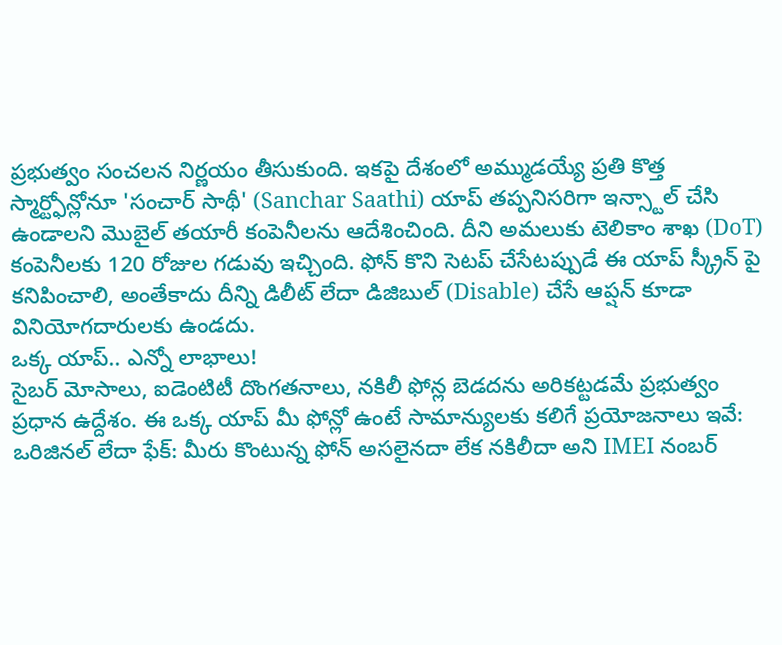ప్రభుత్వం సంచలన నిర్ణయం తీసుకుంది. ఇకపై దేశంలో అమ్ముడయ్యే ప్రతి కొత్త స్మార్ట్ఫోన్లోనూ 'సంచార్ సాథీ' (Sanchar Saathi) యాప్ తప్పనిసరిగా ఇన్స్టాల్ చేసి ఉండాలని మొబైల్ తయారీ కంపెనీలను ఆదేశించింది. దీని అమలుకు టెలికాం శాఖ (DoT) కంపెనీలకు 120 రోజుల గడువు ఇచ్చింది. ఫోన్ కొని సెటప్ చేసేటప్పుడే ఈ యాప్ స్క్రీన్ పై కనిపించాలి, అంతేకాదు దీన్ని డిలీట్ లేదా డిజిబుల్ (Disable) చేసే ఆప్షన్ కూడా వినియోగదారులకు ఉండదు.
ఒక్క యాప్.. ఎన్నో లాభాలు!
సైబర్ మోసాలు, ఐడెంటిటీ దొంగతనాలు, నకిలీ ఫోన్ల బెడదను అరికట్టడమే ప్రభుత్వం ప్రధాన ఉద్దేశం. ఈ ఒక్క యాప్ మీ ఫోన్లో ఉంటే సామాన్యులకు కలిగే ప్రయోజనాలు ఇవే:
ఒరిజినల్ లేదా ఫేక్: మీరు కొంటున్న ఫోన్ అసలైనదా లేక నకిలీదా అని IMEI నంబర్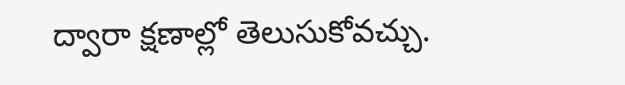ద్వారా క్షణాల్లో తెలుసుకోవచ్చు.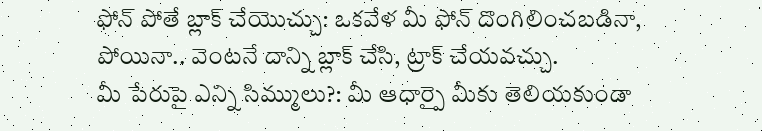ఫోన్ పోతే బ్లాక్ చేయొచ్చు: ఒకవేళ మీ ఫోన్ దొంగిలించబడినా, పోయినా.. వెంటనే దాన్ని బ్లాక్ చేసి, ట్రాక్ చేయవచ్చు.
మీ పేరుపై ఎన్ని సిమ్ములు?: మీ ఆధార్పై మీకు తెలియకుండా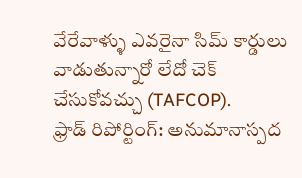వేరేవాళ్ళు ఎవరైనా సిమ్ కార్డులు వాడుతున్నారో లేదో చెక్ చేసుకోవచ్చు (TAFCOP).
ఫ్రాడ్ రిపోర్టింగ్: అనుమానాస్పద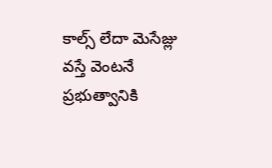కాల్స్ లేదా మెసేజ్లు వస్తే వెంటనే ప్రభుత్వానికి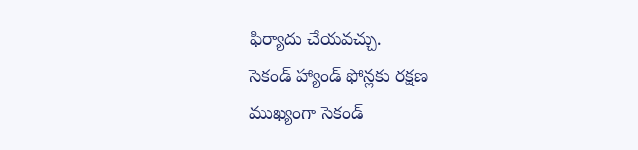ఫిర్యాదు చేయవచ్చు.
సెకండ్ హ్యాండ్ ఫోన్లకు రక్షణ
ముఖ్యంగా సెకండ్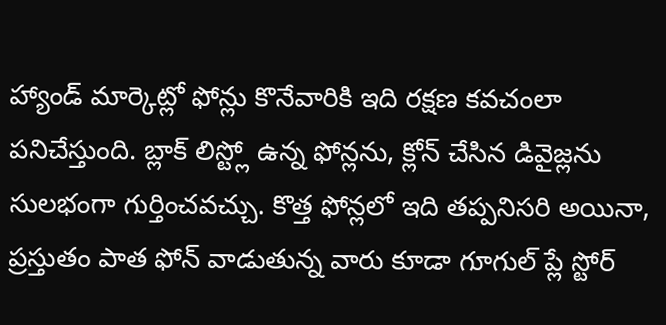హ్యాండ్ మార్కెట్లో ఫోన్లు కొనేవారికి ఇది రక్షణ కవచంలా పనిచేస్తుంది. బ్లాక్ లిస్ట్లో ఉన్న ఫోన్లను, క్లోన్ చేసిన డివైజ్లను సులభంగా గుర్తించవచ్చు. కొత్త ఫోన్లలో ఇది తప్పనిసరి అయినా, ప్రస్తుతం పాత ఫోన్ వాడుతున్న వారు కూడా గూగుల్ ప్లే స్టోర్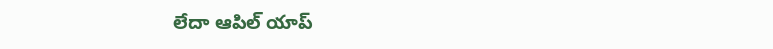లేదా ఆపిల్ యాప్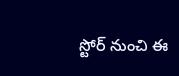స్టోర్ నుంచి ఈ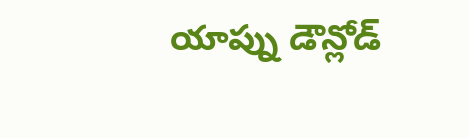యాప్ను డౌన్లోడ్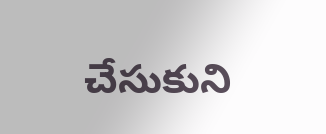చేసుకుని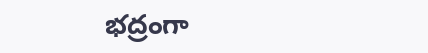భద్రంగా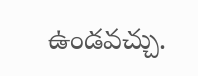ఉండవచ్చు.